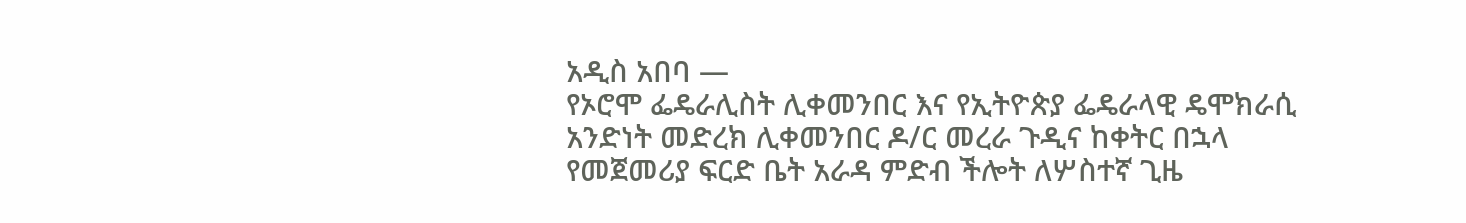አዲስ አበባ —
የኦሮሞ ፌዴራሊስት ሊቀመንበር እና የኢትዮጵያ ፌዴራላዊ ዴሞክራሲ አንድነት መድረክ ሊቀመንበር ዶ/ር መረራ ጉዲና ከቀትር በኋላ የመጀመሪያ ፍርድ ቤት አራዳ ምድብ ችሎት ለሦስተኛ ጊዜ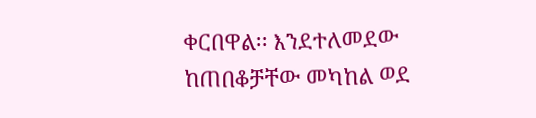ቀርበዋል፡፡ እንደተለመደው ከጠበቆቻቸው መካከል ወደ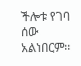ችሎቱ የገባ ሰው አልነበርም፡፡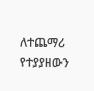ለተጨማሪ የተያያዘውን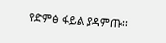የድምፅ ፋይል ያዳምጡ፡፡